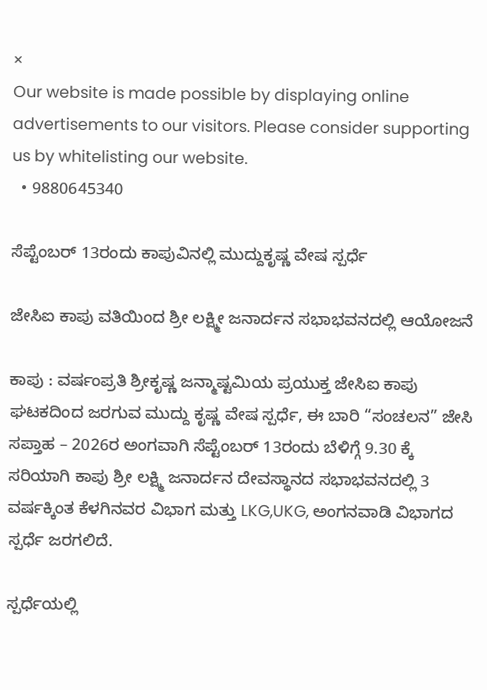×
Our website is made possible by displaying online advertisements to our visitors. Please consider supporting us by whitelisting our website.
  • 9880645340

ಸೆಪ್ಟೆಂಬರ್ 13ರಂದು ಕಾಪುವಿನಲ್ಲಿ ಮುದ್ದುಕೃಷ್ಣ ವೇಷ ಸ್ಪರ್ಧೆ

ಜೇಸಿಐ ಕಾಪು ವತಿಯಿಂದ ಶ್ರೀ ಲಕ್ಷ್ಮೀ ಜನಾರ್ದನ ಸಭಾಭವನದಲ್ಲಿ ಆಯೋಜನೆ

ಕಾಪು : ವರ್ಷಂಪ್ರತಿ ಶ್ರೀಕೃಷ್ಣ ಜನ್ಮಾಷ್ಟಮಿಯ ಪ್ರಯುಕ್ತ ಜೇಸಿಐ ಕಾಪು ಘಟಕದಿಂದ ಜರಗುವ ಮುದ್ದು ಕೃಷ್ಣ ವೇಷ ಸ್ಪರ್ಧೆ, ಈ ಬಾರಿ “ಸಂಚಲನ” ಜೇಸಿ ಸಪ್ತಾಹ – 2026ರ ಅಂಗವಾಗಿ ಸೆಪ್ಟೆಂಬರ್ 13ರಂದು ಬೆಳಿಗ್ಗೆ 9.30 ಕ್ಕೆ ಸರಿಯಾಗಿ ಕಾಪು ಶ್ರೀ ಲಕ್ಷ್ಮಿ ಜನಾರ್ದನ ದೇವಸ್ಥಾನದ ಸಭಾಭವನದಲ್ಲಿ 3 ವರ್ಷಕ್ಕಿಂತ ಕೆಳಗಿನವರ ವಿಭಾಗ ಮತ್ತು LKG,UKG, ಅಂಗನವಾಡಿ ವಿಭಾಗದ ಸ್ಪರ್ಧೆ ಜರಗಲಿದೆ.

ಸ್ಪರ್ಧೆಯಲ್ಲಿ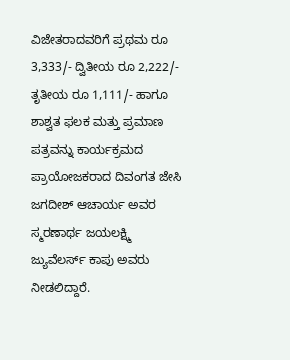ವಿಜೇತರಾದವರಿಗೆ ಪ್ರಥಮ ರೂ 3,333/- ದ್ವಿತೀಯ ರೂ 2,222/- ತೃತೀಯ ರೂ 1,111/- ಹಾಗೂ ಶಾಶ್ವತ ಫಲಕ ಮತ್ತು ಪ್ರಮಾಣ ಪತ್ರವನ್ನು ಕಾರ್ಯಕ್ರಮದ ಪ್ರಾಯೋಜಕರಾದ ದಿವಂಗತ ಜೇಸಿ ಜಗದೀಶ್ ಆಚಾರ್ಯ ಅವರ ಸ್ಮರಣಾರ್ಥ ಜಯಲಕ್ಷ್ಮಿ ಜ್ಯುವೆಲರ್ಸ್ ಕಾಪು ಅವರು ನೀಡಲಿದ್ದಾರೆ.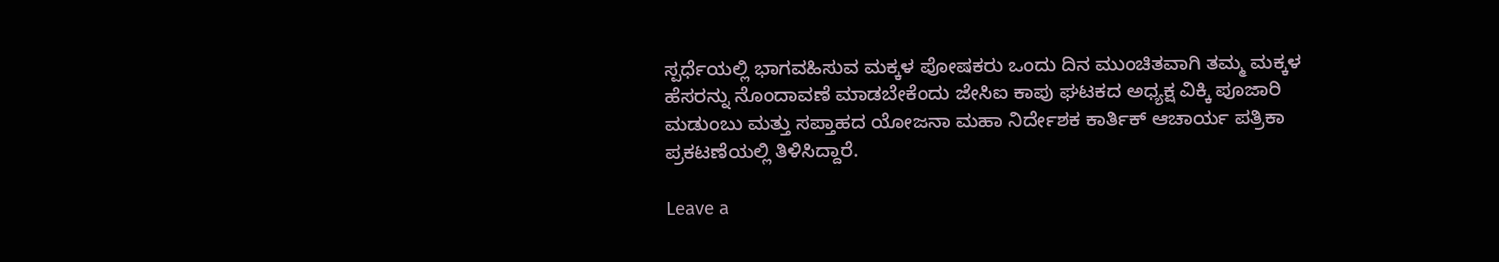ಸ್ಪರ್ಧೆಯಲ್ಲಿ ಭಾಗವಹಿಸುವ ಮಕ್ಕಳ ಪೋಷಕರು ಒಂದು ದಿನ ಮುಂಚಿತವಾಗಿ ತಮ್ಮ ಮಕ್ಕಳ ಹೆಸರನ್ನು ನೊಂದಾವಣೆ ಮಾಡಬೇಕೆಂದು ಜೇಸಿಐ ಕಾಪು ಘಟಕದ ಅಧ್ಯಕ್ಷ ವಿಕ್ಕಿ ಪೂಜಾರಿ ಮಡುಂಬು ಮತ್ತು ಸಪ್ತಾಹದ ಯೋಜನಾ ಮಹಾ ನಿರ್ದೇಶಕ ಕಾರ್ತಿಕ್ ಆಚಾರ್ಯ ಪತ್ರಿಕಾ ಪ್ರಕಟಣೆಯಲ್ಲಿ ತಿಳಿಸಿದ್ದಾರೆ.

Leave a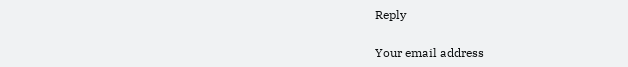Reply

Your email address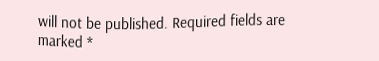will not be published. Required fields are marked *